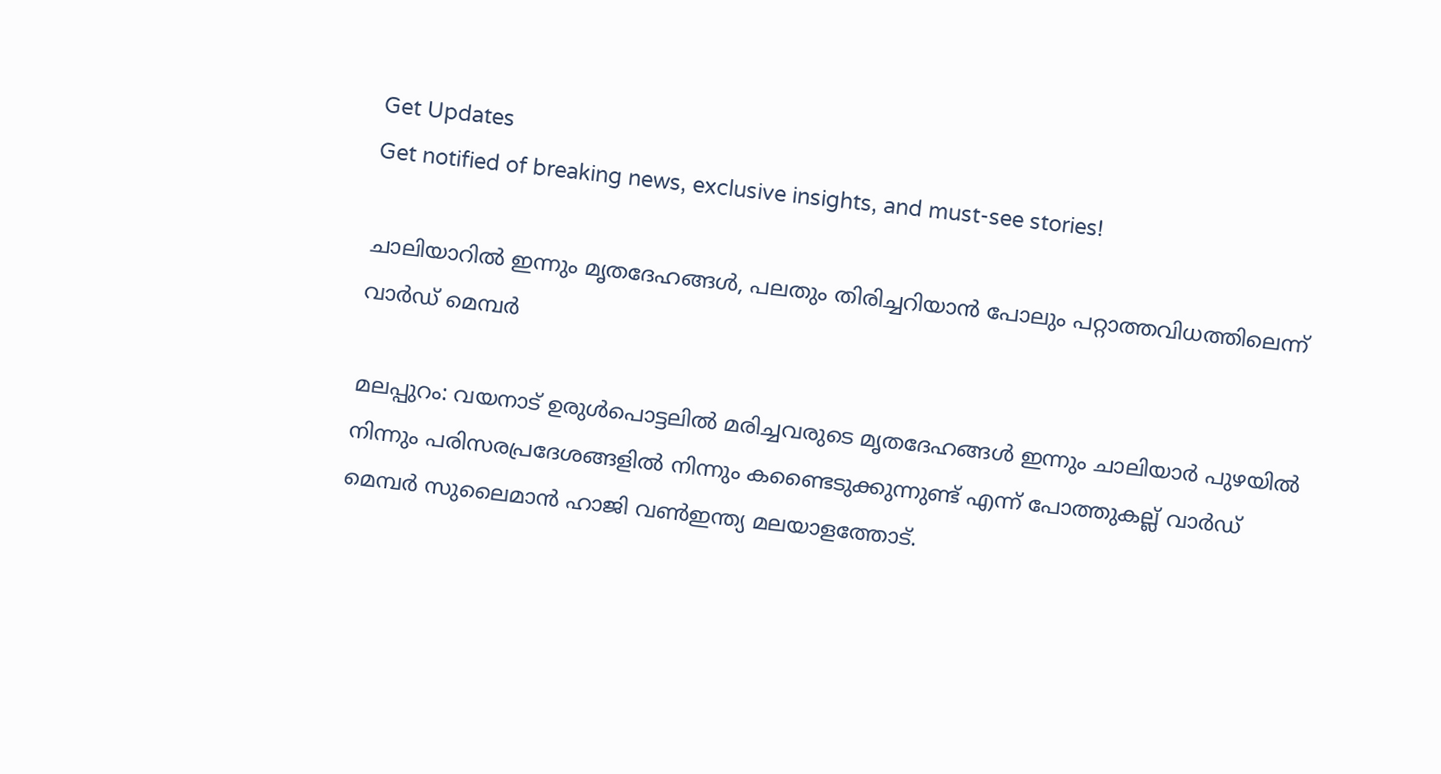Get Updates
Get notified of breaking news, exclusive insights, and must-see stories!

ചാലിയാറില്‍ ഇന്നും മൃതദേഹങ്ങള്‍, പലതും തിരിച്ചറിയാന്‍ പോലും പറ്റാത്തവിധത്തിലെന്ന് വാര്‍ഡ് മെമ്പര്‍

മലപ്പുറം: വയനാട് ഉരുള്‍പൊട്ടലില്‍ മരിച്ചവരുടെ മൃതദേഹങ്ങള്‍ ഇന്നും ചാലിയാര്‍ പുഴയില്‍ നിന്നും പരിസരപ്രദേശങ്ങളില്‍ നിന്നും കണ്ടൈടുക്കുന്നുണ്ട് എന്ന് പോത്തുകല്ല് വാര്‍ഡ് മെമ്പര്‍ സുലൈമാന്‍ ഹാജി വണ്‍ഇന്ത്യ മലയാളത്തോട്‌.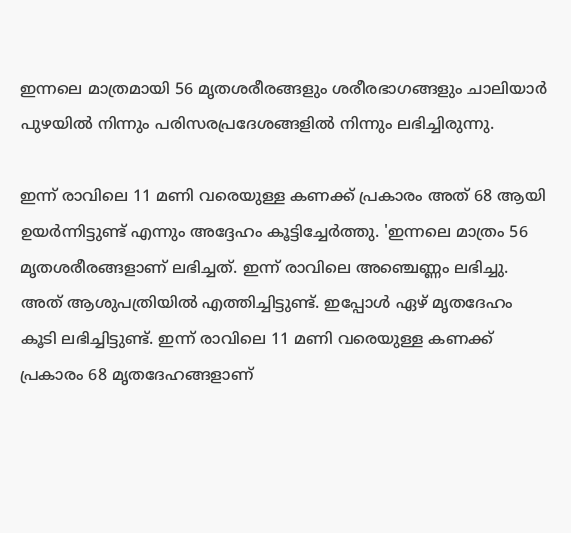ഇന്നലെ മാത്രമായി 56 മൃതശരീരങ്ങളും ശരീരഭാഗങ്ങളും ചാലിയാര്‍ പുഴയില്‍ നിന്നും പരിസരപ്രദേശങ്ങളില്‍ നിന്നും ലഭിച്ചിരുന്നു.

ഇന്ന് രാവിലെ 11 മണി വരെയുള്ള കണക്ക് പ്രകാരം അത് 68 ആയി ഉയര്‍ന്നിട്ടുണ്ട് എന്നും അദ്ദേഹം കൂട്ടിച്ചേര്‍ത്തു. 'ഇന്നലെ മാത്രം 56 മൃതശരീരങ്ങളാണ് ലഭിച്ചത്. ഇന്ന് രാവിലെ അഞ്ചെണ്ണം ലഭിച്ചു. അത് ആശുപത്രിയില്‍ എത്തിച്ചിട്ടുണ്ട്. ഇപ്പോള്‍ ഏഴ് മൃതദേഹം കൂടി ലഭിച്ചിട്ടുണ്ട്. ഇന്ന് രാവിലെ 11 മണി വരെയുള്ള കണക്ക് പ്രകാരം 68 മൃതദേഹങ്ങളാണ്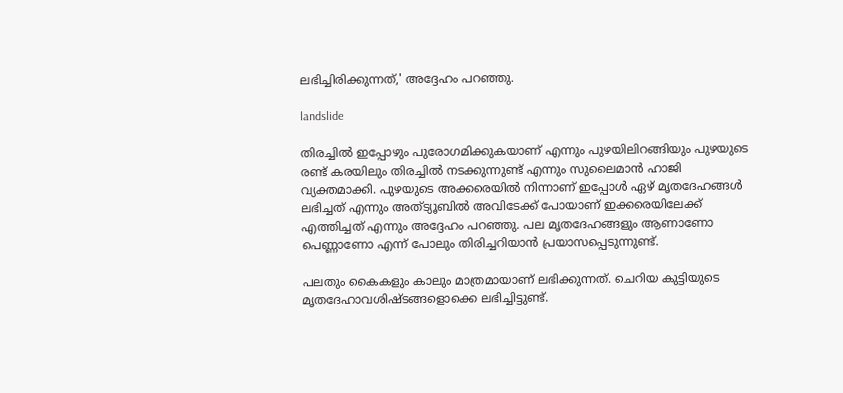ലഭിച്ചിരിക്കുന്നത്,' അദ്ദേഹം പറഞ്ഞു.

landslide

തിരച്ചില്‍ ഇപ്പോഴും പുരോഗമിക്കുകയാണ് എന്നും പുഴയിലിറങ്ങിയും പുഴയുടെ രണ്ട് കരയിലും തിരച്ചില്‍ നടക്കുന്നുണ്ട് എന്നും സുലൈമാന്‍ ഹാജി വ്യക്തമാക്കി. പുഴയുടെ അക്കരെയില്‍ നിന്നാണ് ഇപ്പോള്‍ ഏഴ് മൃതദേഹങ്ങള്‍ ലഭിച്ചത് എന്നും അത്ട്യൂബില്‍ അവിടേക്ക് പോയാണ് ഇക്കരെയിലേക്ക് എത്തിച്ചത് എന്നും അദ്ദേഹം പറഞ്ഞു. പല മൃതദേഹങ്ങളും ആണാണോ പെണ്ണാണോ എന്ന് പോലും തിരിച്ചറിയാന്‍ പ്രയാസപ്പെടുന്നുണ്ട്.

പലതും കൈകളും കാലും മാത്രമായാണ് ലഭിക്കുന്നത്. ചെറിയ കുട്ടിയുടെ മൃതദേഹാവശിഷ്ടങ്ങളൊക്കെ ലഭിച്ചിട്ടുണ്ട്.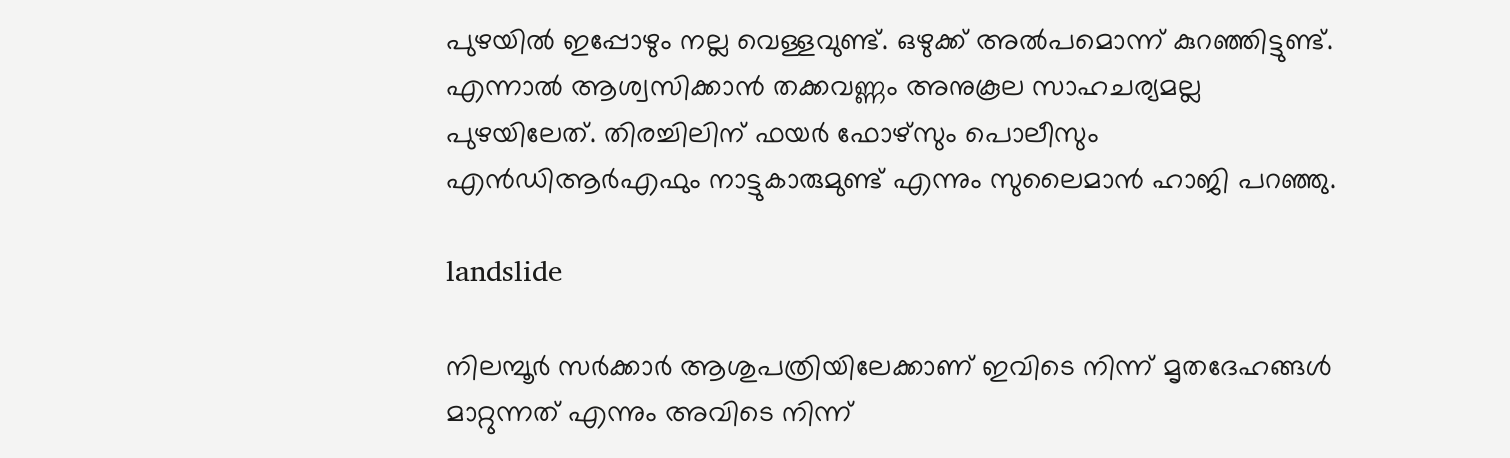പുഴയില്‍ ഇപ്പോഴും നല്ല വെള്ളവുണ്ട്. ഒഴുക്ക് അല്‍പമൊന്ന് കുറഞ്ഞിട്ടുണ്ട്. എന്നാല്‍ ആശ്വസിക്കാന്‍ തക്കവണ്ണം അനുകൂല സാഹചര്യമല്ല പുഴയിലേത്. തിരച്ചിലിന് ഫയര്‍ ഫോഴ്‌സും പൊലീസും എന്‍ഡിആര്‍എഫും നാട്ടുകാരുമുണ്ട് എന്നും സുലൈമാന്‍ ഹാജി പറഞ്ഞു.

landslide

നിലമ്പൂര്‍ സര്‍ക്കാര്‍ ആശുപത്രിയിലേക്കാണ് ഇവിടെ നിന്ന് മൃതദേഹങ്ങള്‍ മാറ്റുന്നത് എന്നും അവിടെ നിന്ന്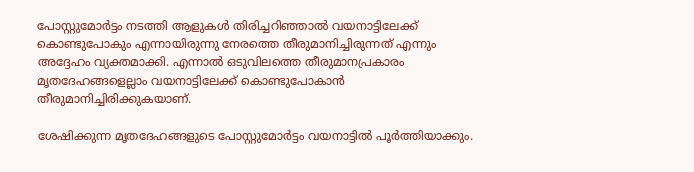പോസ്റ്റുമോര്‍ട്ടം നടത്തി ആളുകള്‍ തിരിച്ചറിഞ്ഞാല്‍ വയനാട്ടിലേക്ക് കൊണ്ടുപോകും എന്നായിരുന്നു നേരത്തെ തീരുമാനിച്ചിരുന്നത് എന്നും അദ്ദേഹം വ്യക്തമാക്കി. എന്നാല്‍ ഒടുവിലത്തെ തീരുമാനപ്രകാരം മൃതദേഹങ്ങളെല്ലാം വയനാട്ടിലേക്ക് കൊണ്ടുപോകാന്‍ തീരുമാനിച്ചിരിക്കുകയാണ്.

ശേഷിക്കുന്ന മൃതദേഹങ്ങളുടെ പോസ്റ്റുമോര്‍ട്ടം വയനാട്ടില്‍ പൂര്‍ത്തിയാക്കും.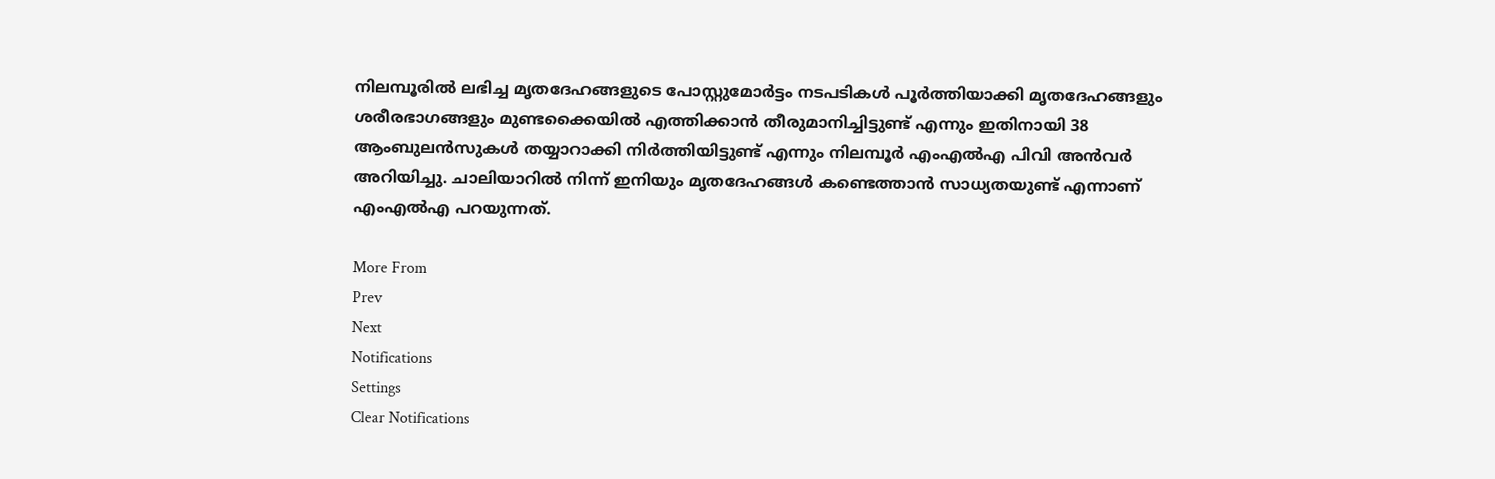നിലമ്പൂരില്‍ ലഭിച്ച മൃതദേഹങ്ങളുടെ പോസ്റ്റുമോര്‍ട്ടം നടപടികള്‍ പൂര്‍ത്തിയാക്കി മൃതദേഹങ്ങളും ശരീരഭാഗങ്ങളും മുണ്ടക്കൈയില്‍ എത്തിക്കാന്‍ തീരുമാനിച്ചിട്ടുണ്ട് എന്നും ഇതിനായി 38 ആംബുലന്‍സുകള്‍ തയ്യാറാക്കി നിര്‍ത്തിയിട്ടുണ്ട് എന്നും നിലമ്പൂര്‍ എംഎല്‍എ പിവി അന്‍വര്‍ അറിയിച്ചു. ചാലിയാറില്‍ നിന്ന് ഇനിയും മൃതദേഹങ്ങള്‍ കണ്ടെത്താന്‍ സാധ്യതയുണ്ട് എന്നാണ് എംഎല്‍എ പറയുന്നത്.

More From
Prev
Next
Notifications
Settings
Clear Notifications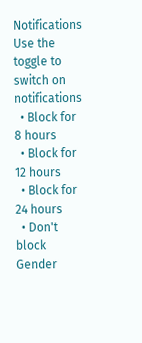Notifications
Use the toggle to switch on notifications
  • Block for 8 hours
  • Block for 12 hours
  • Block for 24 hours
  • Don't block
Gender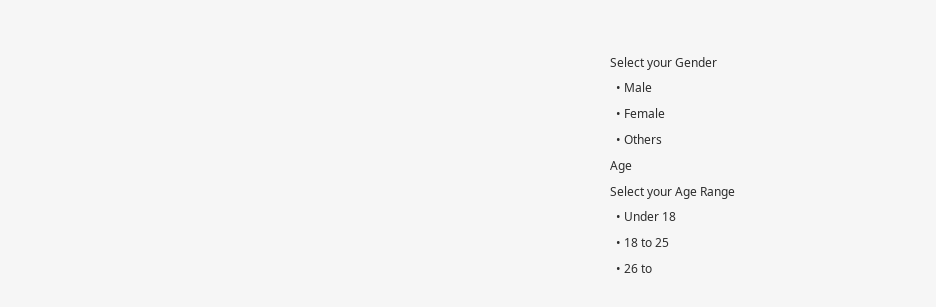Select your Gender
  • Male
  • Female
  • Others
Age
Select your Age Range
  • Under 18
  • 18 to 25
  • 26 to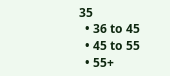35
  • 36 to 45
  • 45 to 55
  • 55+